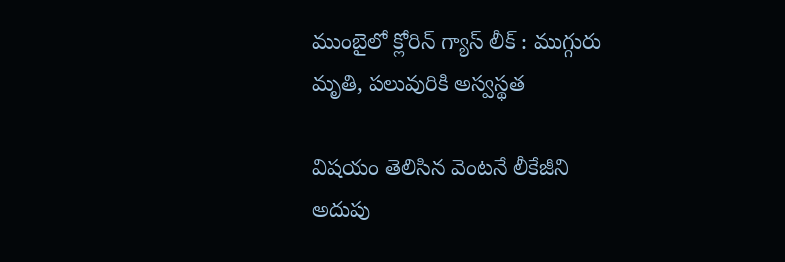ముంబైలో క్లోరిన్ గ్యాస్ లీక్ : ముగ్గురు మృతి, పలువురికి అస్వస్థత

విషయం తెలిసిన వెంటనే లీకేజీని అదుపు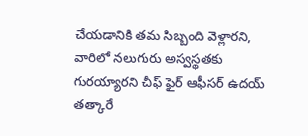చేయడానికి తమ సిబ్బంది వెళ్లారని, వారిలో నలుగురు అస్వస్థతకు గురయ్యారని చీఫ్ ఫైర్ ఆఫీసర్ ఉదయ్ తత్కారే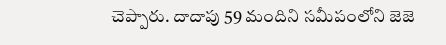చెప్పారు. దాదాపు 59 మందిని సమీపంలోని జెజె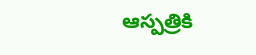ఆస్పత్రికి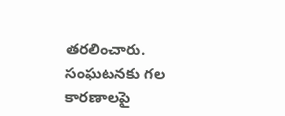తరలించారు. సంఘటనకు గల కారణాలపై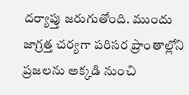దర్యాప్తు జరుగుతోంది. ముందు జాగ్రత్త చర్యగా పరిసర ప్రాంతాల్లోని ప్రజలను అక్కడి నుంచి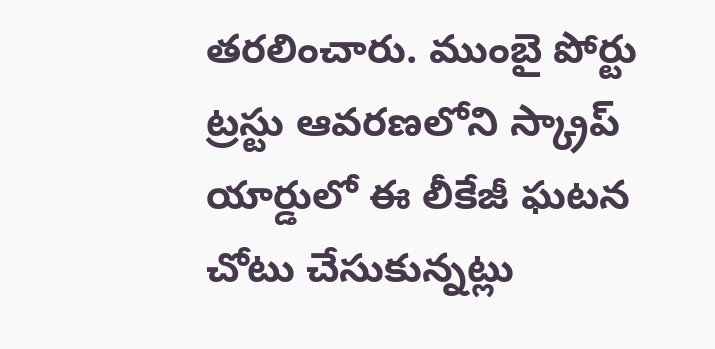తరలించారు. ముంబై పోర్టు ట్రస్టు ఆవరణలోని స్క్రాప్ యార్డులో ఈ లీకేజీ ఘటన చోటు చేసుకున్నట్లు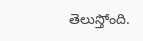తెలుస్తోంది.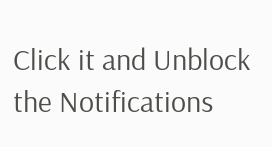Click it and Unblock the Notifications